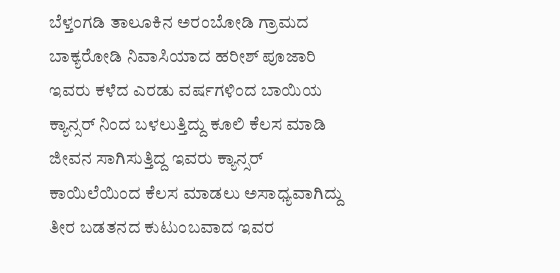ಬೆಳ್ತಂಗಡಿ ತಾಲೂಕಿನ ಅರಂಬೋಡಿ ಗ್ರಾಮದ ಬಾಕ್ಯರೋಡಿ ನಿವಾಸಿಯಾದ ಹರೀಶ್ ಪೂಜಾರಿ ಇವರು ಕಳೆದ ಎರಡು ವರ್ಷಗಳಿಂದ ಬಾಯಿಯ ಕ್ಯಾನ್ಸರ್ ನಿಂದ ಬಳಲುತ್ತಿದ್ದು ಕೂಲಿ ಕೆಲಸ ಮಾಡಿ ಜೀವನ ಸಾಗಿಸುತ್ತಿದ್ದ ಇವರು ಕ್ಯಾನ್ಸರ್ ಕಾಯಿಲೆಯಿಂದ ಕೆಲಸ ಮಾಡಲು ಅಸಾಧ್ಯವಾಗಿದ್ದು ತೀರ ಬಡತನದ ಕುಟುಂಬವಾದ ಇವರ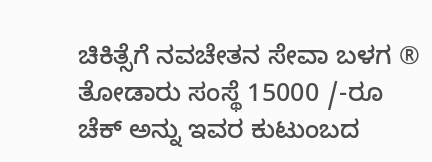ಚಿಕಿತ್ಸೆಗೆ ನವಚೇತನ ಸೇವಾ ಬಳಗ ® ತೋಡಾರು ಸಂಸ್ಥೆ 15000 /-ರೂ ಚೆಕ್ ಅನ್ನು ಇವರ ಕುಟುಂಬದ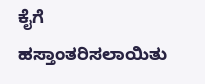ಕೈಗೆ ಹಸ್ತಾಂತರಿಸಲಾಯಿತು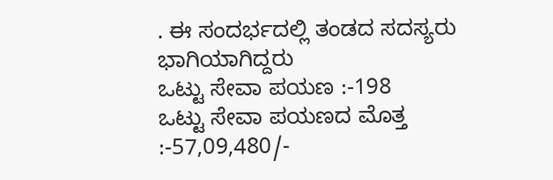. ಈ ಸಂದರ್ಭದಲ್ಲಿ ತಂಡದ ಸದಸ್ಯರು ಭಾಗಿಯಾಗಿದ್ದರು
ಒಟ್ಟು ಸೇವಾ ಪಯಣ :-198
ಒಟ್ಟು ಸೇವಾ ಪಯಣದ ಮೊತ್ತ :-57,09,480/-